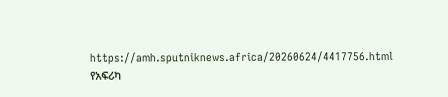https://amh.sputniknews.africa/20260624/4417756.html
የአፍሪካ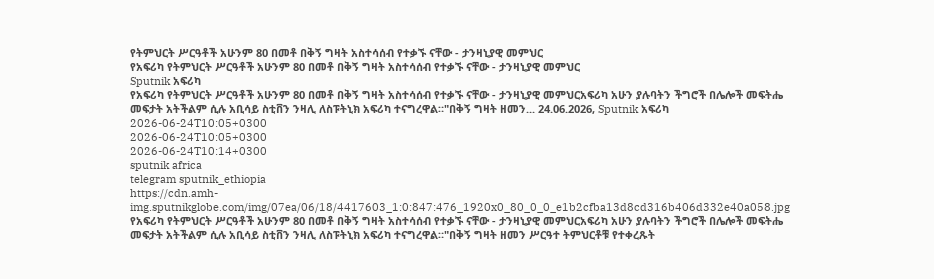የትምህርት ሥርዓቶች አሁንም 80 በመቶ በቅኝ ግዛት አስተሳሰብ የተቃኙ ናቸው - ታንዛኒያዊ መምህር
የአፍሪካ የትምህርት ሥርዓቶች አሁንም 80 በመቶ በቅኝ ግዛት አስተሳሰብ የተቃኙ ናቸው - ታንዛኒያዊ መምህር
Sputnik አፍሪካ
የአፍሪካ የትምህርት ሥርዓቶች አሁንም 80 በመቶ በቅኝ ግዛት አስተሳሰብ የተቃኙ ናቸው - ታንዛኒያዊ መምህርአፍሪካ አሁን ያሉባትን ችግሮች በሌሎች መፍትሔ መፍታት አትችልም ሲሉ አቢሳይ ስቲቨን ንዛሊ ለስፑትኒክ አፍሪካ ተናግረዋል።"በቅኝ ግዛት ዘመን... 24.06.2026, Sputnik አፍሪካ
2026-06-24T10:05+0300
2026-06-24T10:05+0300
2026-06-24T10:14+0300
sputnik africa
telegram sputnik_ethiopia
https://cdn.amh-img.sputnikglobe.com/img/07ea/06/18/4417603_1:0:847:476_1920x0_80_0_0_e1b2cfba13d8cd316b406d332e40a058.jpg
የአፍሪካ የትምህርት ሥርዓቶች አሁንም 80 በመቶ በቅኝ ግዛት አስተሳሰብ የተቃኙ ናቸው - ታንዛኒያዊ መምህርአፍሪካ አሁን ያሉባትን ችግሮች በሌሎች መፍትሔ መፍታት አትችልም ሲሉ አቢሳይ ስቲቨን ንዛሊ ለስፑትኒክ አፍሪካ ተናግረዋል።"በቅኝ ግዛት ዘመን ሥርዓተ ትምህርቶቹ የተቀረጹት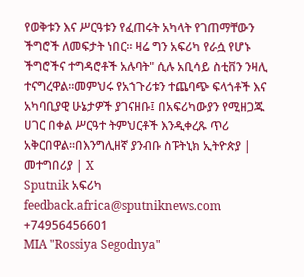የወቅቱን እና ሥርዓቱን የፈጠሩት አካላት የገጠማቸውን ችግሮች ለመፍታት ነበር። ዛሬ ግን አፍሪካ የራሷ የሆኑ ችግሮችና ተግዳሮቶች አሉባት" ሲሉ አቢሳይ ስቲቨን ንዛሊ ተናግረዋል።መምህሩ የአኀጉሪቱን ተጨባጭ ፍላጎቶች እና አካባቢያዊ ሁኔታዎች ያገናዘቡ፤ በአፍሪካውያን የሚዘጋጁ ሀገር በቀል ሥርዓተ ትምህርቶች እንዲቀረጹ ጥሪ አቅርበዋል።በእንግሊዘኛ ያንብቡ ስፑትኒክ ኢትዮጵያ | መተግበሪያ | X
Sputnik አፍሪካ
feedback.africa@sputniknews.com
+74956456601
MIA "Rossiya Segodnya"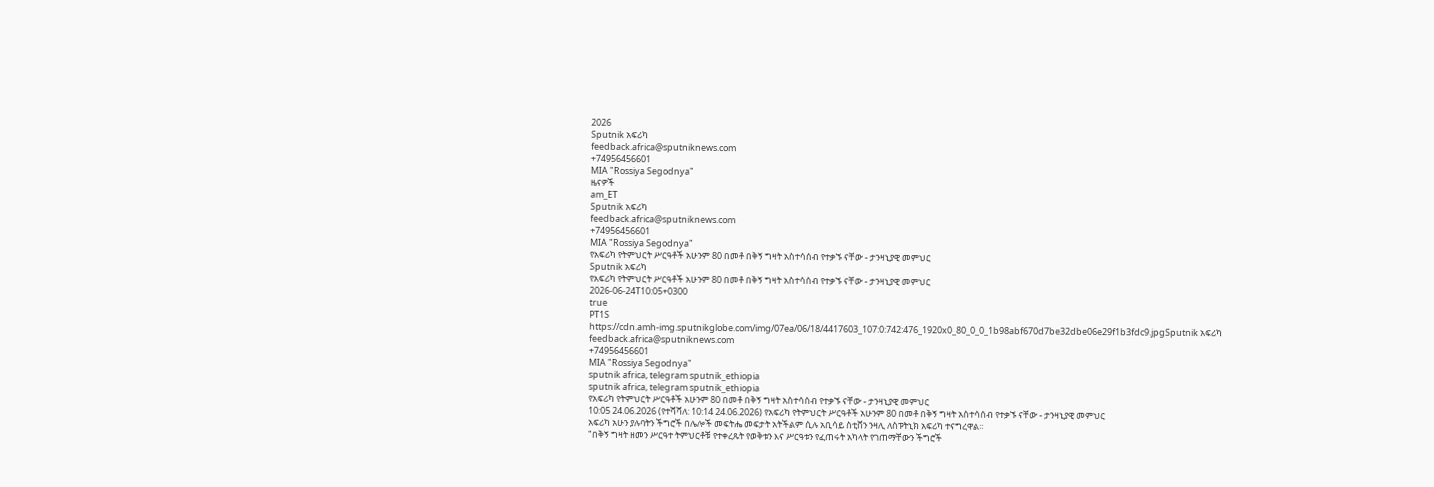2026
Sputnik አፍሪካ
feedback.africa@sputniknews.com
+74956456601
MIA "Rossiya Segodnya"
ዜናዎች
am_ET
Sputnik አፍሪካ
feedback.africa@sputniknews.com
+74956456601
MIA "Rossiya Segodnya"
የአፍሪካ የትምህርት ሥርዓቶች አሁንም 80 በመቶ በቅኝ ግዛት አስተሳሰብ የተቃኙ ናቸው - ታንዛኒያዊ መምህር
Sputnik አፍሪካ
የአፍሪካ የትምህርት ሥርዓቶች አሁንም 80 በመቶ በቅኝ ግዛት አስተሳሰብ የተቃኙ ናቸው - ታንዛኒያዊ መምህር
2026-06-24T10:05+0300
true
PT1S
https://cdn.amh-img.sputnikglobe.com/img/07ea/06/18/4417603_107:0:742:476_1920x0_80_0_0_1b98abf670d7be32dbe06e29f1b3fdc9.jpgSputnik አፍሪካ
feedback.africa@sputniknews.com
+74956456601
MIA "Rossiya Segodnya"
sputnik africa, telegram sputnik_ethiopia
sputnik africa, telegram sputnik_ethiopia
የአፍሪካ የትምህርት ሥርዓቶች አሁንም 80 በመቶ በቅኝ ግዛት አስተሳሰብ የተቃኙ ናቸው - ታንዛኒያዊ መምህር
10:05 24.06.2026 (የተሻሻለ: 10:14 24.06.2026) የአፍሪካ የትምህርት ሥርዓቶች አሁንም 80 በመቶ በቅኝ ግዛት አስተሳሰብ የተቃኙ ናቸው - ታንዛኒያዊ መምህር
አፍሪካ አሁን ያሉባትን ችግሮች በሌሎች መፍትሔ መፍታት አትችልም ሲሉ አቢሳይ ስቲቨን ንዛሊ ለስፑትኒክ አፍሪካ ተናግረዋል።
"በቅኝ ግዛት ዘመን ሥርዓተ ትምህርቶቹ የተቀረጹት የወቅቱን እና ሥርዓቱን የፈጠሩት አካላት የገጠማቸውን ችግሮች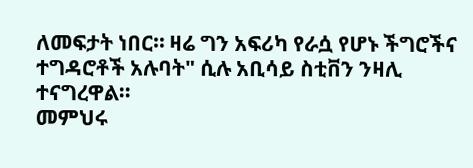ለመፍታት ነበር። ዛሬ ግን አፍሪካ የራሷ የሆኑ ችግሮችና ተግዳሮቶች አሉባት" ሲሉ አቢሳይ ስቲቨን ንዛሊ ተናግረዋል።
መምህሩ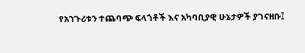የአኀጉሪቱን ተጨባጭ ፍላጎቶች እና አካባቢያዊ ሁኔታዎች ያገናዘቡ፤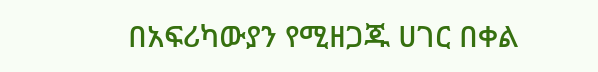በአፍሪካውያን የሚዘጋጁ ሀገር በቀል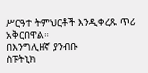ሥርዓተ ትምህርቶች እንዲቀረጹ ጥሪ አቅርበዋል።
በእንግሊዘኛ ያንብቡ
ስፑትኒክ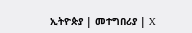ኢትዮጵያ | መተግበሪያ | X